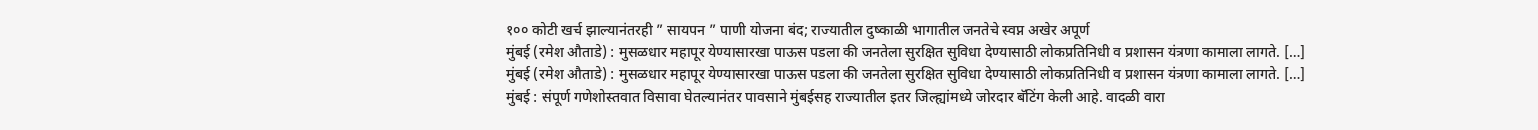१०० कोटी खर्च झाल्यानंतरही ” सायपन ” पाणी योजना बंद; राज्यातील दुष्काळी भागातील जनतेचे स्वप्न अखेर अपूर्ण
मुंबई (रमेश औताडे) : मुसळधार महापूर येण्यासारखा पाऊस पडला की जनतेला सुरक्षित सुविधा देण्यासाठी लोकप्रतिनिधी व प्रशासन यंत्रणा कामाला लागते. […]
मुंबई (रमेश औताडे) : मुसळधार महापूर येण्यासारखा पाऊस पडला की जनतेला सुरक्षित सुविधा देण्यासाठी लोकप्रतिनिधी व प्रशासन यंत्रणा कामाला लागते. […]
मुंबई : संपूर्ण गणेशोस्तवात विसावा घेतल्यानंतर पावसाने मुंबईसह राज्यातील इतर जिल्ह्यांमध्ये जोरदार बॅटिंग केली आहे. वादळी वारा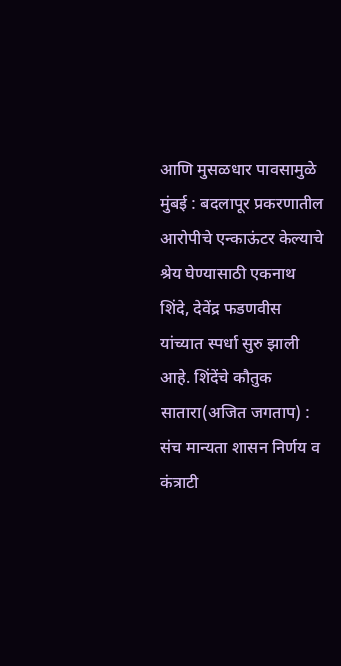आणि मुसळधार पावसामुळे
मुंबई : बदलापूर प्रकरणातील आरोपीचे एन्काऊंटर केल्याचे श्रेय घेण्यासाठी एकनाथ शिंदे, देवेंद्र फडणवीस यांच्यात स्पर्धा सुरु झाली आहे. शिंदेंचे कौतुक
सातारा(अजित जगताप) : संच मान्यता शासन निर्णय व कंत्राटी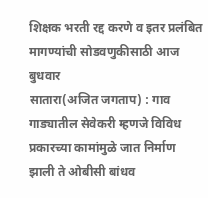शिक्षक भरती रद्द करणे व इतर प्रलंबित मागण्यांची सोडवणुकीसाठी आज बुधवार
सातारा(अजित जगताप) : गाव गाड्यातील सेवेकरी म्हणजे विविध प्रकारच्या कामांमुळे जात निर्माण झाली ते ओबीसी बांधव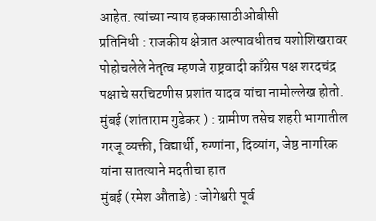आहेत. त्यांच्या न्याय हक्कासाठीओबीसी
प्रतिनिधी : राजकीय क्षेत्रात अल्पावधीतच यशोशिखरावर पोहोचलेले नेतृत्व म्हणजे राष्ट्रवादी काँग्रेस पक्ष शरदचंद्र पक्षाचे सरचिटणीस प्रशांत यादव यांचा नामोल्लेख होतो.
मुंबई (शांताराम गुडेकर ) : ग्रामीण तसेच शहरी भागातील गरजू व्यक्ती, विद्यार्थी, रुग्णांना, दिव्यांग, जेष्ठ नागरिक यांना सातत्याने मदतीचा हात
मुंबई (रमेश औताडे) : जोगेश्वरी पूर्व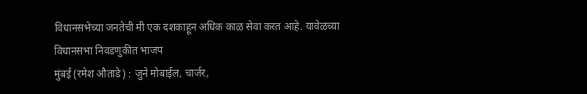विधानसभेच्या जनतेची मी एक दशकाहून अधिक काळ सेवा करत आहे. यावेळच्या विधानसभा निवडणुकीत भाजप
मुंबई (रमेश औताडे) : जुने मोबाईल, चार्जर,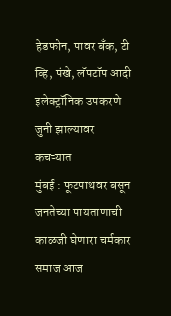हेडफोन, पावर बँक, टी व्हि, पंखे, लॅपटॉप आदी इलेक्ट्रॉनिक उपकरणे जुनी झाल्यावर कचऱ्यात
मुंबई : फूटपाथवर बसून जनतेच्या पायताणाची काळजी घेणारा चर्मकार समाज आज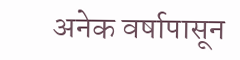अनेक वर्षापासून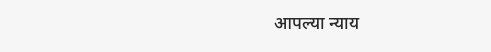आपल्या न्याय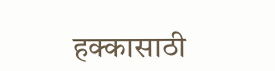हक्कासाठी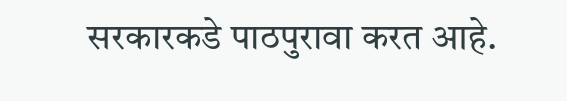सरकारकडे पाठपुरावा करत आहे.